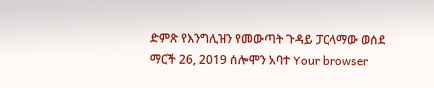ድምጽ የእንግሊዝን የመውጣት ጉዳይ ፓርላማው ወሰደ ማርች 26, 2019 ሰሎሞን አባተ Your browser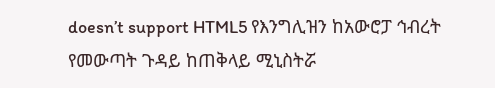doesn’t support HTML5 የእንግሊዝን ከአውሮፓ ኅብረት የመውጣት ጉዳይ ከጠቅላይ ሚኒስትሯ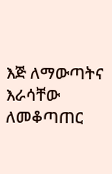እጅ ለማውጣትና እራሳቸው ለመቆጣጠር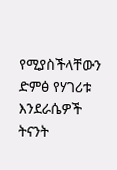የሚያስችላቸውን ድምፅ የሃገሪቱ እንደራሴዎች ትናንት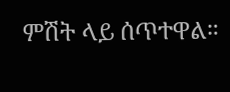ምሽት ላይ ሰጥተዋል።